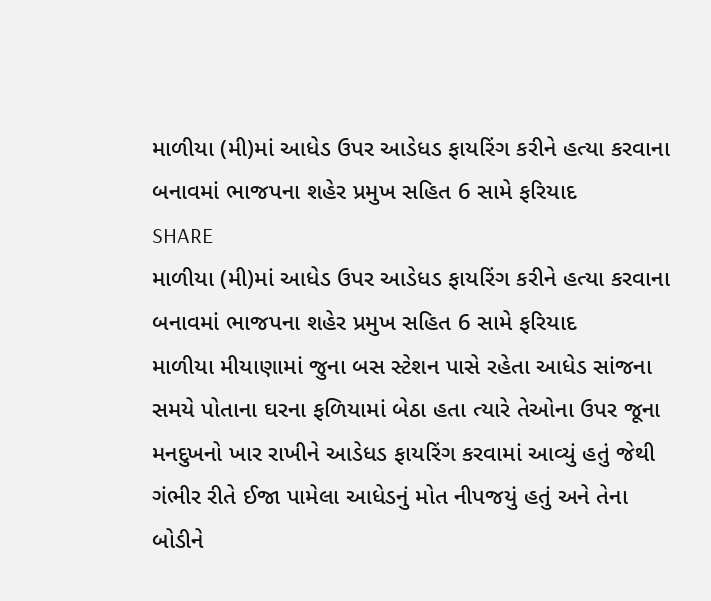માળીયા (મી)માં આધેડ ઉપર આડેધડ ફાયરિંગ કરીને હત્યા કરવાના બનાવમાં ભાજપના શહેર પ્રમુખ સહિત 6 સામે ફરિયાદ
SHARE
માળીયા (મી)માં આધેડ ઉપર આડેધડ ફાયરિંગ કરીને હત્યા કરવાના બનાવમાં ભાજપના શહેર પ્રમુખ સહિત 6 સામે ફરિયાદ
માળીયા મીયાણામાં જુના બસ સ્ટેશન પાસે રહેતા આધેડ સાંજના સમયે પોતાના ઘરના ફળિયામાં બેઠા હતા ત્યારે તેઓના ઉપર જૂના મનદુખનો ખાર રાખીને આડેધડ ફાયરિંગ કરવામાં આવ્યું હતું જેથી ગંભીર રીતે ઈજા પામેલા આધેડનું મોત નીપજયું હતું અને તેના બોડીને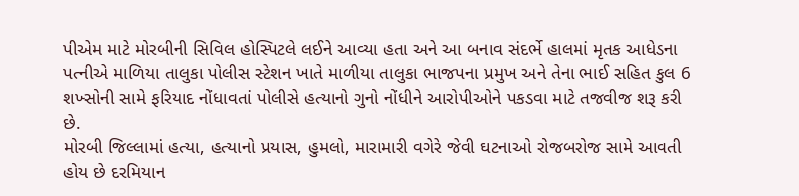પીએમ માટે મોરબીની સિવિલ હોસ્પિટલે લઈને આવ્યા હતા અને આ બનાવ સંદર્ભે હાલમાં મૃતક આધેડના પત્નીએ માળિયા તાલુકા પોલીસ સ્ટેશન ખાતે માળીયા તાલુકા ભાજપના પ્રમુખ અને તેના ભાઈ સહિત કુલ 6 શખ્સોની સામે ફરિયાદ નોંધાવતાં પોલીસે હત્યાનો ગુનો નોંધીને આરોપીઓને પકડવા માટે તજવીજ શરૂ કરી છે.
મોરબી જિલ્લામાં હત્યા, હત્યાનો પ્રયાસ, હુમલો, મારામારી વગેરે જેવી ઘટનાઓ રોજબરોજ સામે આવતી હોય છે દરમિયાન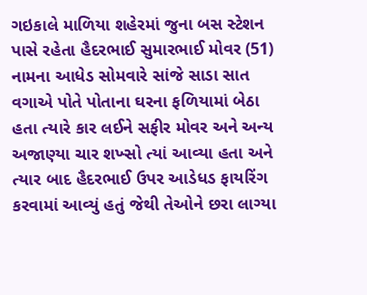ગઇકાલે માળિયા શહેરમાં જુના બસ સ્ટેશન પાસે રહેતા હૈદરભાઈ સુમારભાઈ મોવર (51) નામના આધેડ સોમવારે સાંજે સાડા સાત વગાએ પોતે પોતાના ઘરના ફળિયામાં બેઠા હતા ત્યારે કાર લઈને સફીર મોવર અને અન્ય અજાણ્યા ચાર શખ્સો ત્યાં આવ્યા હતા અને ત્યાર બાદ હૈદરભાઈ ઉપર આડેધડ ફાયરિંગ કરવામાં આવ્યું હતું જેથી તેઓને છરા લાગ્યા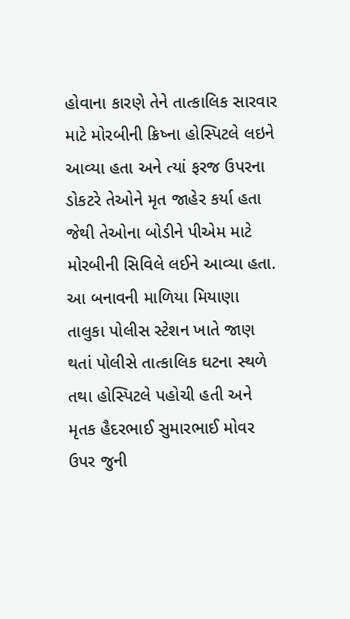હોવાના કારણે તેને તાત્કાલિક સારવાર માટે મોરબીની ક્રિષ્ના હોસ્પિટલે લઇને આવ્યા હતા અને ત્યાં ફરજ ઉપરના ડોકટરે તેઓને મૃત જાહેર કર્યા હતા જેથી તેઓના બોડીને પીએમ માટે મોરબીની સિવિલે લઈને આવ્યા હતા.
આ બનાવની માળિયા મિયાણા તાલુકા પોલીસ સ્ટેશન ખાતે જાણ થતાં પોલીસે તાત્કાલિક ઘટના સ્થળે તથા હોસ્પિટલે પહોચી હતી અને મૃતક હૈદરભાઈ સુમારભાઈ મોવર ઉપર જુની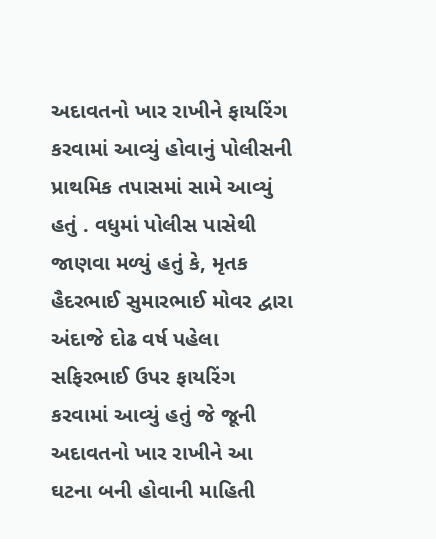અદાવતનો ખાર રાખીને ફાયરિંગ કરવામાં આવ્યું હોવાનું પોલીસની પ્રાથમિક તપાસમાં સામે આવ્યું હતું . વધુમાં પોલીસ પાસેથી જાણવા મળ્યું હતું કે, મૃતક હૈદરભાઈ સુમારભાઈ મોવર દ્વારા અંદાજે દોઢ વર્ષ પહેલા સફિરભાઈ ઉપર ફાયરિંગ કરવામાં આવ્યું હતું જે જૂની અદાવતનો ખાર રાખીને આ ઘટના બની હોવાની માહિતી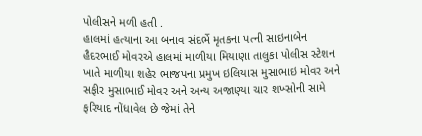પોલીસને મળી હતી .
હાલમાં હત્યાના આ બનાવ સંદર્ભે મૃતકના પત્ની સાઇનાબેન હૈદરભાઈ મોવરએ હાલમાં માળીયા મિયાણા તાલુકા પોલીસ સ્ટેશન ખાતે માળીયા શહેર ભાજપના પ્રમુખ ઇલિયાસ મુસાભાઇ મોવર અને સફીર મુસાભાઈ મોવર અને અન્ય અજાણ્યા ચાર શખ્સોની સામે ફરિયાદ નોંધાવેલ છે જેમાં તેને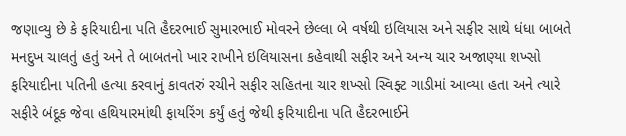જણાવ્યુ છે કે ફરિયાદીના પતિ હૈદરભાઈ સુમારભાઈ મોવરને છેલ્લા બે વર્ષથી ઇલિયાસ અને સફીર સાથે ધંધા બાબતે મનદુખ ચાલતું હતું અને તે બાબતનો ખાર રાખીને ઇલિયાસના કહેવાથી સફીર અને અન્ય ચાર અજાણ્યા શખ્સો ફરિયાદીના પતિની હત્યા કરવાનું કાવતરું રચીને સફીર સહિતના ચાર શખ્સો સ્વિફ્ટ ગાડીમાં આવ્યા હતા અને ત્યારે સફીરે બંદૂક જેવા હથિયારમાંથી ફાયરિંગ કર્યું હતું જેથી ફરિયાદીના પતિ હૈદરભાઈને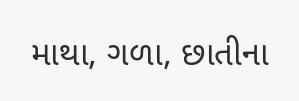માથા, ગળા, છાતીના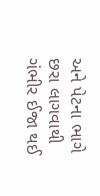અને પેટના ભાગે છરા લાગવાથી ગંભીર ઈજા થઈ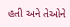હતી અને તેઓને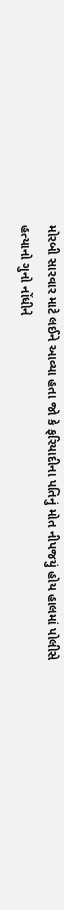મોરબી સારવાર માટે લઈને આવ્યા હતા જો કે ફરિયાદીના પતિનું મોત નીપજયું હોય હાલમાં પોલીસે હત્યાનો ગુનો નોંધીને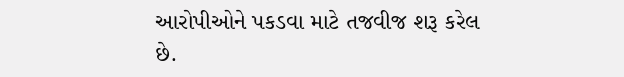આરોપીઓને પકડવા માટે તજવીજ શરૂ કરેલ છે.